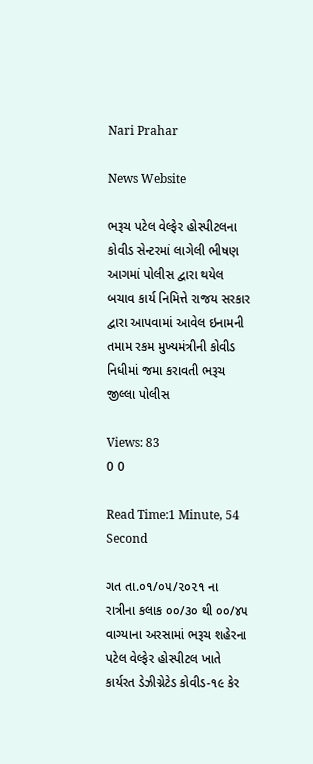Nari Prahar

News Website

ભરૂચ પટેલ વેલ્ફેર હોસ્પીટલના કોવીડ સેન્ટરમાં લાગેલી ભીષણ આગમાં પોલીસ દ્વારા થયેલ બચાવ કાર્ય નિમિત્તે રાજય સરકાર દ્વારા આપવામાં આવેલ ઇનામની તમામ રકમ મુખ્યમંત્રીની કોવીડ નિધીમાં જમા કરાવતી ભરૂચ જીલ્લા પોલીસ

Views: 83
0 0

Read Time:1 Minute, 54 Second

ગત તા.૦૧/૦૫/૨૦૨૧ ના રાત્રીના કલાક ૦૦/૩૦ થી ૦૦/૪૫ વાગ્યાના અરસામાં ભરૂચ શહેરના પટેલ વેલ્ફેર હોસ્પીટલ ખાતે કાર્યરત ડેઝીગ્નેટેડ કોવીડ-૧૯ કેર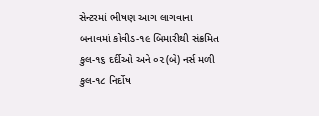સેન્ટરમાં ભીષણ આગ લાગવાના બનાવમાં કોવીડ-૧૯ બિમારીથી સંક્રમિત કુલ-૧૬ દર્દીઓ અને ૦૨(બે) નર્સ મળી કુલ-૧૮ નિર્દોષ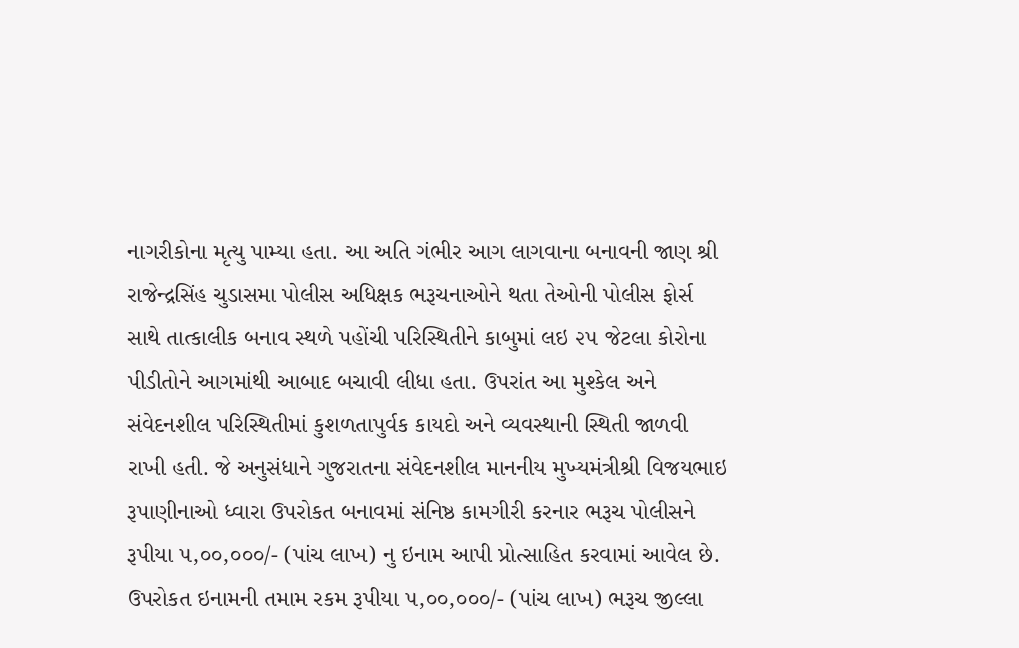નાગરીકોના મૃત્યુ પામ્યા હતા. આ અતિ ગંભીર આગ લાગવાના બનાવની જાણ શ્રી રાજેન્દ્રસિંહ ચુડાસમા પોલીસ અધિક્ષક ભરૂચનાઓને થતા તેઓની પોલીસ ફોર્સ સાથે તાત્કાલીક બનાવ સ્થળે પહોંચી પરિસ્થિતીને કાબુમાં લઇ ૨૫ જેટલા કોરોના પીડીતોને આગમાંથી આબાદ બચાવી લીધા હતા. ઉપરાંત આ મુશ્કેલ અને સંવેદનશીલ પરિસ્થિતીમાં કુશળતાપુર્વક કાયદો અને વ્યવસ્થાની સ્થિતી જાળવી રાખી હતી. જે અનુસંધાને ગુજરાતના સંવેદનશીલ માનનીય મુખ્યમંત્રીશ્રી વિજયભાઇ રૂપાણીનાઓ ધ્વારા ઉપરોકત બનાવમાં સંનિષ્ઠ કામગીરી કરનાર ભરૂચ પોલીસને રૂપીયા ૫,૦૦,૦૦૦/- (પાંચ લાખ) નુ ઇનામ આપી પ્રોત્સાહિત કરવામાં આવેલ છે. ઉપરોકત ઇનામની તમામ રકમ રૂપીયા ૫,૦૦,૦૦૦/- (પાંચ લાખ) ભરૂચ જીલ્લા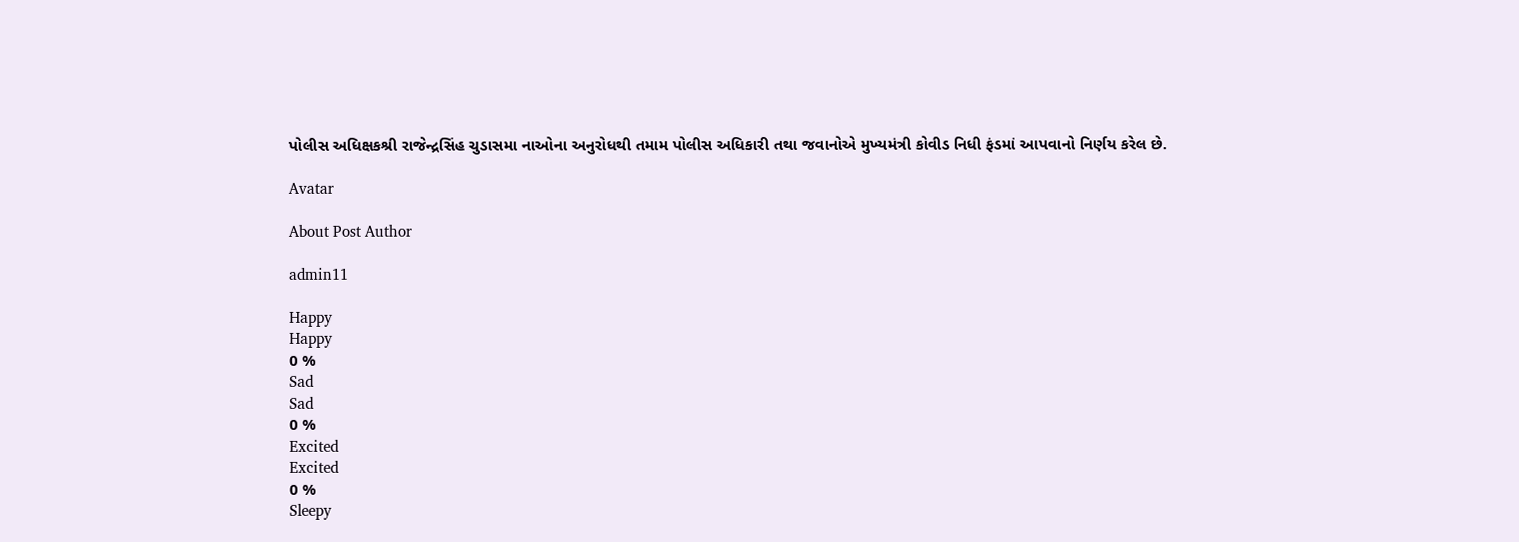પોલીસ અધિક્ષકશ્રી રાજેન્દ્રસિંહ ચુડાસમા નાઓના અનુરોધથી તમામ પોલીસ અધિકારી તથા જવાનોએ મુખ્યમંત્રી કોવીડ નિધી ફંડમાં આપવાનો નિર્ણય કરેલ છે.

Avatar

About Post Author

admin11

Happy
Happy
0 %
Sad
Sad
0 %
Excited
Excited
0 %
Sleepy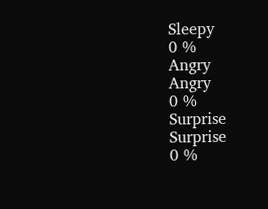Sleepy
0 %
Angry
Angry
0 %
Surprise
Surprise
0 %